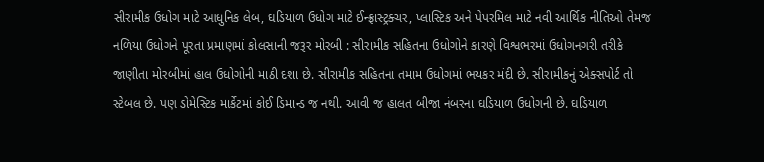સીરામીક ઉધોગ માટે આધુનિક લેબ, ઘડિયાળ ઉધોગ માટે ઈન્ફ્રાસ્ટ્રક્ચર, પ્લાસ્ટિક અને પેપરમિલ માટે નવી આર્થિક નીતિઓ તેમજ નળિયા ઉધોગને પૂરતા પ્રમાણમાં કોલસાની જરૂર મોરબી : સીરામીક સહિતના ઉધોગોને કારણે વિશ્વભરમાં ઉધોગનગરી તરીકે જાણીતા મોરબીમાં હાલ ઉધોગોની માઠી દશા છે. સીરામીક સહિતના તમામ ઉધોગમાં ભયકર મંદી છે. સીરામીકનું એક્સપોર્ટ તો સ્ટેબલ છે. પણ ડોમેસ્ટિક માર્કેટમાં કોઈ ડિમાન્ડ જ નથી. આવી જ હાલત બીજા નંબરના ઘડિયાળ ઉધોગની છે. ઘડિયાળ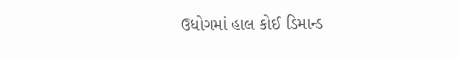ઉધોગમાં હાલ કોઈ ડિમાન્ડ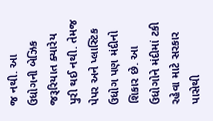જ નથી. આ ઉધોગની બેઝિક જરૂરિયાત ક્યારેય પુરી થઈ નથી. તેમજ પેપર અને પ્લાસ્ટિક ઉધોગ પણ મંદીનો શિકાર છે. આ ઉધોગોને મંદીમાં ટકી રહેવા માટે સરકાર પાસેથી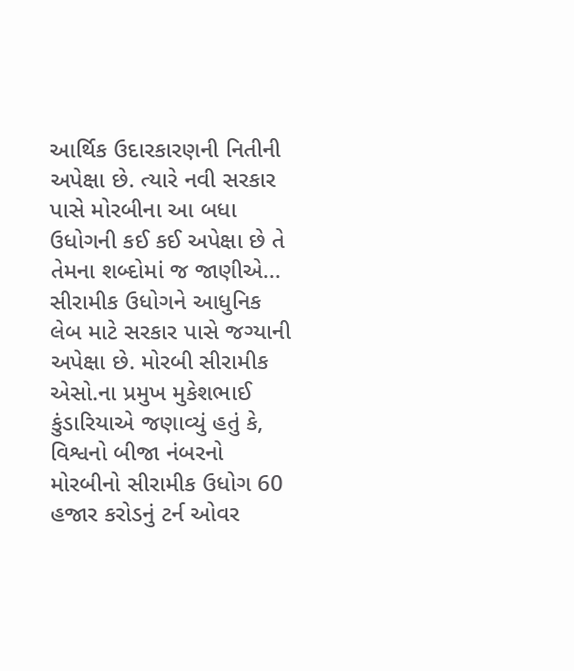આર્થિક ઉદારકારણની નિતીની અપેક્ષા છે. ત્યારે નવી સરકાર પાસે મોરબીના આ બધા ઉધોગની કઈ કઈ અપેક્ષા છે તે તેમના શબ્દોમાં જ જાણીએ... સીરામીક ઉધોગને આધુનિક લેબ માટે સરકાર પાસે જગ્યાની અપેક્ષા છે. મોરબી સીરામીક એસો.ના પ્રમુખ મુકેશભાઈ કુંડારિયાએ જણાવ્યું હતું કે, વિશ્વનો બીજા નંબરનો મોરબીનો સીરામીક ઉધોગ 60 હજાર કરોડનું ટર્ન ઓવર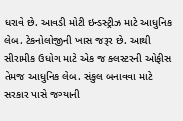ધરાવે છે. આવડી મોટી ઇન્ડસ્ટ્રીઝ માટે આધુનિક લેબ. ટેકનોલોજીની ખાસ જરૂર છે. આથી સીરામીક ઉધોગ માટે એક જ ક્લસ્ટરની ઓફીસ તેમજ આધુનિક લેબ. સંકુલ બનાવવા માટે સરકાર પાસે જગ્યાની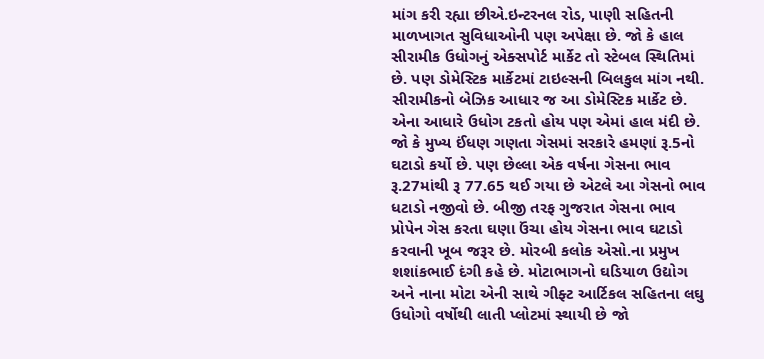માંગ કરી રહ્યા છીએ.ઇન્ટરનલ રોડ, પાણી સહિતની માળખાગત સુવિધાઓની પણ અપેક્ષા છે. જો કે હાલ સીરામીક ઉધોગનું એક્સપોર્ટ માર્કેટ તો સ્ટેબલ સ્થિતિમાં છે. પણ ડોમેસ્ટિક માર્કેટમાં ટાઇલ્સની બિલકુલ માંગ નથી. સીરામીકનો બેઝિક આધાર જ આ ડોમેસ્ટિક માર્કેટ છે. એના આધારે ઉધોગ ટકતો હોય પણ એમાં હાલ મંદી છે. જો કે મુખ્ય ઈંધણ ગણતા ગેસમાં સરકારે હમણાં રૂ.5નો ઘટાડો કર્યો છે. પણ છેલ્લા એક વર્ષના ગેસના ભાવ રૂ.27માંથી રૂ 77.65 થઈ ગયા છે એટલે આ ગેસનો ભાવ ધટાડો નજીવો છે. બીજી તરફ ગુજરાત ગેસના ભાવ પ્રોપેન ગેસ કરતા ઘણા ઉંચા હોય ગેસના ભાવ ઘટાડો કરવાની ખૂબ જરૂર છે. મોરબી કલોક એસો.ના પ્રમુખ શશાંકભાઈ દંગી કહે છે. મોટાભાગનો ઘડિયાળ ઉદ્યોગ અને નાના મોટા એની સાથે ગીફ્ટ આર્ટિકલ સહિતના લઘુ ઉધોગો વર્ષોથી લાતી પ્લોટમાં સ્થાયી છે જો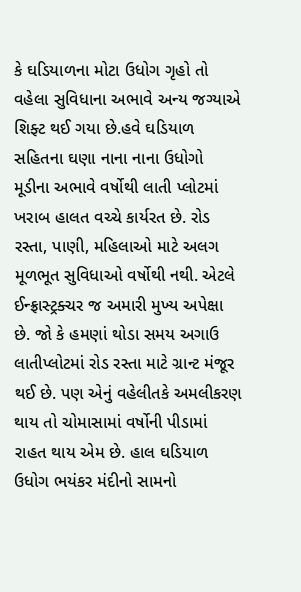કે ઘડિયાળના મોટા ઉધોગ ગૃહો તો વહેલા સુવિધાના અભાવે અન્ય જગ્યાએ શિફ્ટ થઈ ગયા છે.હવે ઘડિયાળ સહિતના ઘણા નાના નાના ઉધોગો મૂડીના અભાવે વર્ષોથી લાતી પ્લોટમાં ખરાબ હાલત વચ્ચે કાર્યરત છે. રોડ રસ્તા, પાણી, મહિલાઓ માટે અલગ મૂળભૂત સુવિધાઓ વર્ષોથી નથી. એટલે ઈન્ફ્રાસ્ટ્રક્ચર જ અમારી મુખ્ય અપેક્ષા છે. જો કે હમણાં થોડા સમય અગાઉ લાતીપ્લોટમાં રોડ રસ્તા માટે ગ્રાન્ટ મંજૂર થઈ છે. પણ એનું વહેલીતકે અમલીકરણ થાય તો ચોમાસામાં વર્ષોની પીડામાં રાહત થાય એમ છે. હાલ ઘડિયાળ ઉધોગ ભયંકર મંદીનો સામનો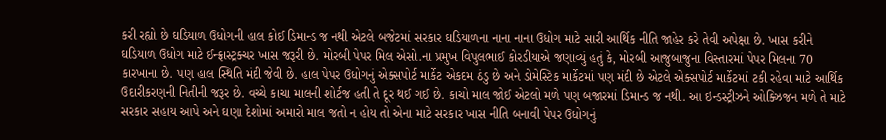કરી રહ્યો છે ઘડિયાળ ઉધોગની હાલ કોઈ ડિમાન્ડ જ નથી એટલે બજેટમાં સરકાર ઘડિયાળના નાના નાના ઉધોગ માટે સારી આર્થિક નીતિ જાહેર કરે તેવી અપેક્ષા છે. ખાસ કરીને ઘડિયાળ ઉધોગ માટે ઈન્ફ્રાસ્ટ્રક્ચર ખાસ જરૂરી છે. મોરબી પેપર મિલ એસો.ના પ્રમુખ વિપુલભાઈ કોરડીયાએ જણાવ્યું હતું કે, મોરબી આજુબાજુના વિસ્તારમાં પેપર મિલના 70 કારખાના છે. પણ હાલ સ્થિતિ મંદી જેવી છે. હાલ પેપર ઉધોગનું એક્સપોર્ટ માર્કેટ એકદમ ઠંડુ છે અને ડોમેસ્ટિક માર્કેટમાં પણ મંદી છે એટલે એક્સપોર્ટ માર્કેટમાં ટકી રહેવા માટે આર્થિક ઉદારીકરણની નિતીની જરૂર છે. વચ્ચે કાચા માલની શોર્ટજ હતી તે દૂર થઈ ગઈ છે. કાચો માલ જોઈ એટલો મળે પણ બજારમાં ડિમાન્ડ જ નથી. આ ઇન્ડસ્ટ્રીઝને ઓક્ઝિજન મળે તે માટે સરકાર સહાય આપે અને ઘણા દેશોમાં અમારો માલ જતો ન હોય તો એના માટે સરકાર ખાસ નીતિ બનાવી પેપર ઉધોગનું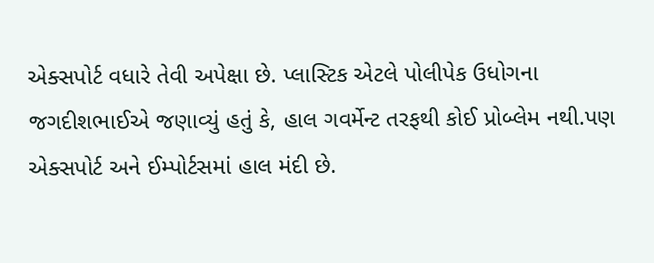એક્સપોર્ટ વધારે તેવી અપેક્ષા છે. પ્લાસ્ટિક એટલે પોલીપેક ઉધોગના જગદીશભાઈએ જણાવ્યું હતું કે, હાલ ગવર્મેન્ટ તરફથી કોઈ પ્રોબ્લેમ નથી.પણ એક્સપોર્ટ અને ઈમ્પોર્ટસમાં હાલ મંદી છે.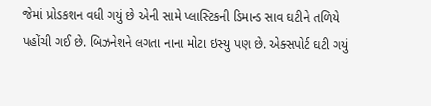જેમાં પ્રોડકશન વધી ગયું છે એની સામે પ્લાસ્ટિકની ડિમાન્ડ સાવ ઘટીને તળિયે પહોંચી ગઈ છે. બિઝનેશને લગતા નાના મોટા ઇસ્યુ પણ છે. એક્સપોર્ટ ઘટી ગયું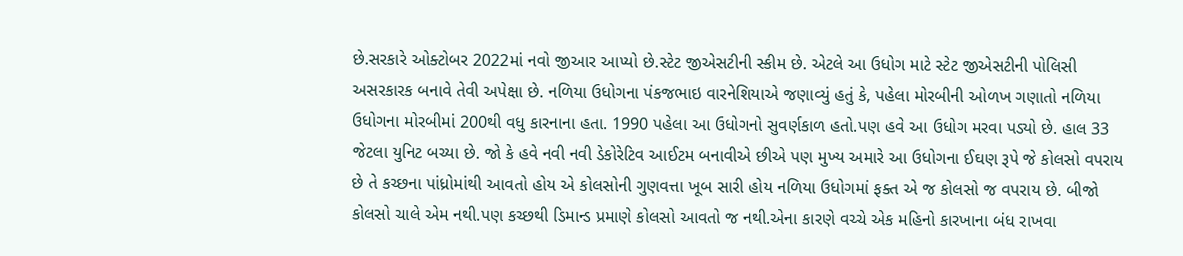છે.સરકારે ઓક્ટોબર 2022માં નવો જીઆર આપ્યો છે.સ્ટેટ જીએસટીની સ્કીમ છે. એટલે આ ઉધોગ માટે સ્ટેટ જીએસટીની પોલિસી અસરકારક બનાવે તેવી અપેક્ષા છે. નળિયા ઉધોગના પંકજભાઇ વારનેશિયાએ જણાવ્યું હતું કે, પહેલા મોરબીની ઓળખ ગણાતો નળિયા ઉધોગના મોરબીમાં 200થી વધુ કારનાના હતા. 1990 પહેલા આ ઉધોગનો સુવર્ણકાળ હતો.પણ હવે આ ઉધોગ મરવા પડ્યો છે. હાલ 33 જેટલા યુનિટ બચ્યા છે. જો કે હવે નવી નવી ડેકોરેટિવ આઈટમ બનાવીએ છીએ પણ મુખ્ય અમારે આ ઉધોગના ઈઘણ રૂપે જે કોલસો વપરાય છે તે કચ્છના પાંધ્રોમાંથી આવતો હોય એ કોલસોની ગુણવત્તા ખૂબ સારી હોય નળિયા ઉધોગમાં ફક્ત એ જ કોલસો જ વપરાય છે. બીજો કોલસો ચાલે એમ નથી.પણ કચ્છથી ડિમાન્ડ પ્રમાણે કોલસો આવતો જ નથી.એના કારણે વચ્ચે એક મહિનો કારખાના બંધ રાખવા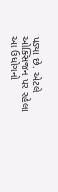પડ્યા છે. એટલે ઓક્સિજન પર રહેલા આ ઉધોગનો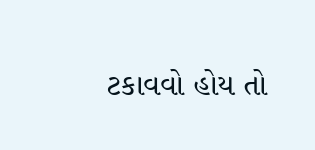ટકાવવો હોય તો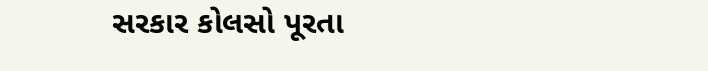સરકાર કોલસો પૂરતા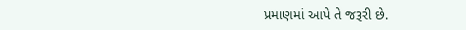પ્રમાણમાં આપે તે જરૂરી છે.